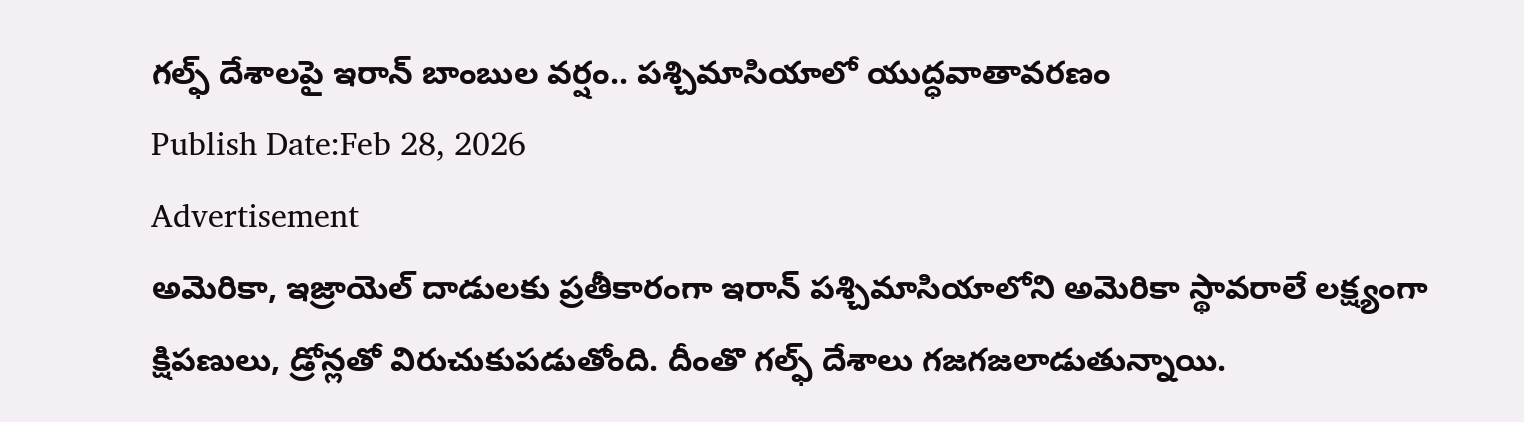గల్ఫ్ దేశాలపై ఇరాన్ బాంబుల వర్షం.. పశ్చిమాసియాలో యుద్ధవాతావరణం
Publish Date:Feb 28, 2026
Advertisement
అమెరికా, ఇజ్రాయెల్ దాడులకు ప్రతీకారంగా ఇరాన్ పశ్చిమాసియాలోని అమెరికా స్థావరాలే లక్ష్యంగా క్షిపణులు, డ్రోన్లతో విరుచుకుపడుతోంది. దీంతొ గల్ఫ్ దేశాలు గజగజలాడుతున్నాయి.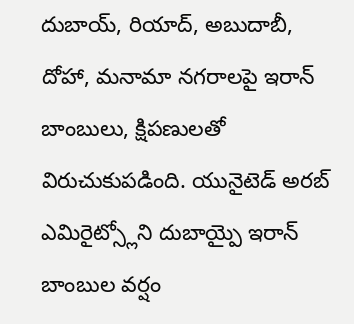దుబాయ్, రియాద్, అబుదాబీ, దోహా, మనామా నగరాలపై ఇరాన్ బాంబులు, క్షిపణులతో విరుచుకుపడింది. యునైటెడ్ అరబ్ ఎమిరైట్స్లోని దుబాయ్పై ఇరాన్ బాంబుల వర్షం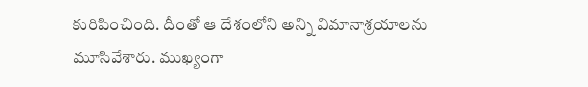కురిపించింది. దీంతో ఆ దేశంలోని అన్ని విమానాశ్రయాలను మూసివేశారు. ముఖ్యంగా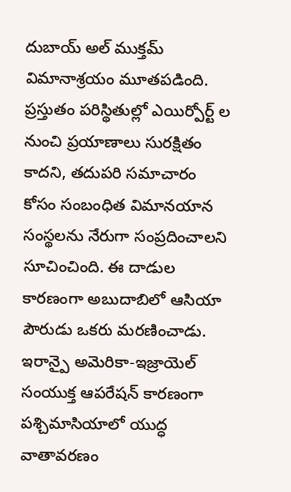దుబాయ్ అల్ ముక్తమ్ విమానాశ్రయం మూతపడింది.
ప్రస్తుతం పరిస్థితుల్లో ఎయిర్పోర్ట్ ల నుంచి ప్రయాణాలు సురక్షితం కాదని, తదుపరి సమాచారం కోసం సంబంధిత విమానయాన సంస్థలను నేరుగా సంప్రదించాలని సూచించింది. ఈ దాడుల కారణంగా అబుదాబిలో ఆసియా పౌరుడు ఒకరు మరణించాడు. ఇరాన్పై అమెరికా-ఇజ్రాయెల్ సంయుక్త ఆపరేషన్ కారణంగా పశ్చిమాసియాలో యుద్ధ వాతావరణం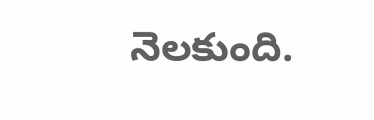నెలకుంది.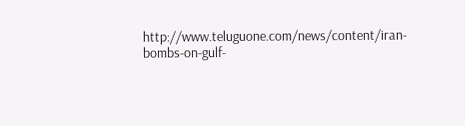http://www.teluguone.com/news/content/iran-bombs-on-gulf-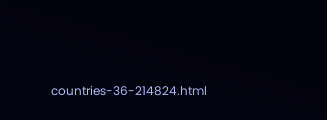countries-36-214824.html